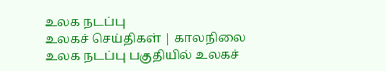உலக நடப்பு
உலகச் செய்திகள் | காலநிலை
உலக நடப்பு பகுதியில் உலகச்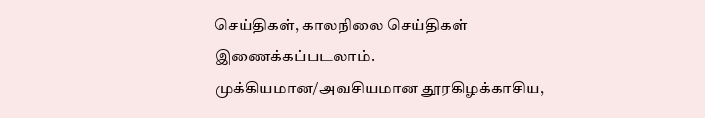செய்திகள், காலநிலை செய்திகள் இணைக்கப்படலாம்.
முக்கியமான/அவசியமான தூரகிழக்காசிய,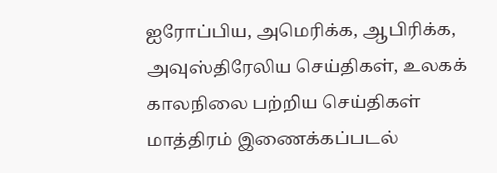ஐரோப்பிய, அமெரிக்க, ஆபிரிக்க, அவுஸ்திரேலிய செய்திகள், உலகக் காலநிலை பற்றிய செய்திகள் மாத்திரம் இணைக்கப்படல்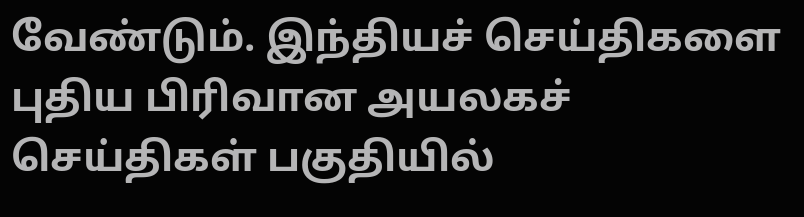வேண்டும். இந்தியச் செய்திகளை புதிய பிரிவான அயலகச் செய்திகள் பகுதியில்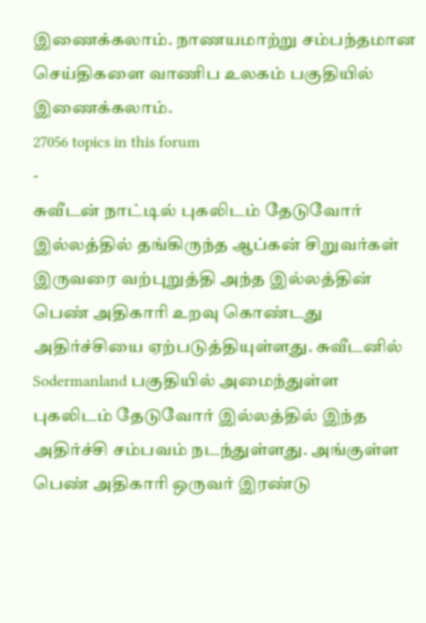இணைக்கலாம். நாணயமாற்று சம்பந்தமான செய்திகளை வாணிப உலகம் பகுதியில் இணைக்கலாம்.
27056 topics in this forum
-
சுவீடன் நாட்டில் புகலிடம் தேடுவோர் இல்லத்தில் தங்கிருந்த ஆப்கன் சிறுவர்கள் இருவரை வற்புறுத்தி அந்த இல்லத்தின் பெண் அதிகாரி உறவு கொண்டது அதிர்ச்சியை ஏற்படுத்தியுள்ளது. சுவீடனில் Sodermanland பகுதியில் அமைந்துள்ள புகலிடம் தேடுவோர் இல்லத்தில் இந்த அதிர்ச்சி சம்பவம் நடந்துள்ளது. அங்குள்ள பெண் அதிகாரி ஒருவர் இரண்டு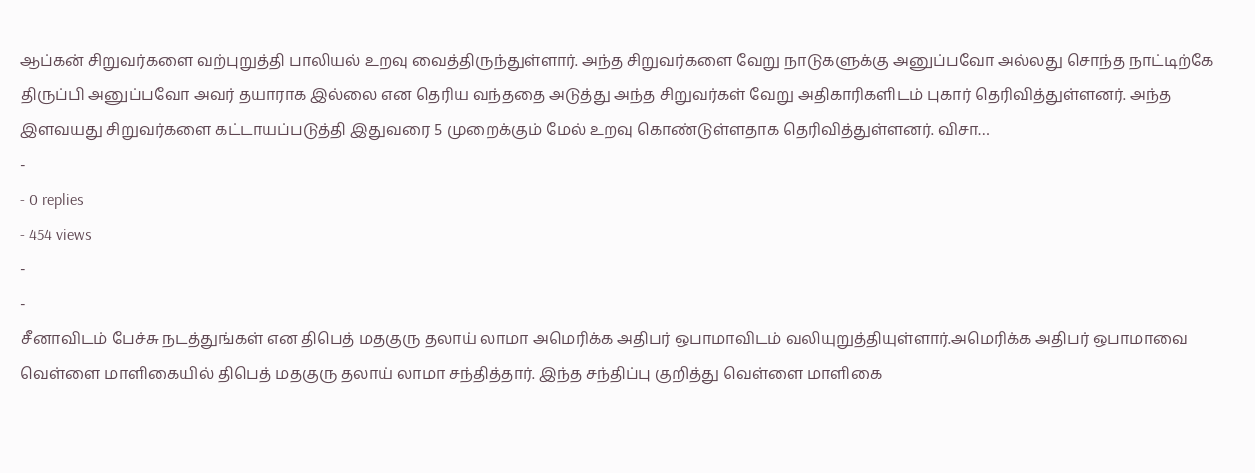ஆப்கன் சிறுவர்களை வற்புறுத்தி பாலியல் உறவு வைத்திருந்துள்ளார். அந்த சிறுவர்களை வேறு நாடுகளுக்கு அனுப்பவோ அல்லது சொந்த நாட்டிற்கே திருப்பி அனுப்பவோ அவர் தயாராக இல்லை என தெரிய வந்ததை அடுத்து அந்த சிறுவர்கள் வேறு அதிகாரிகளிடம் புகார் தெரிவித்துள்ளனர். அந்த இளவயது சிறுவர்களை கட்டாயப்படுத்தி இதுவரை 5 முறைக்கும் மேல் உறவு கொண்டுள்ளதாக தெரிவித்துள்ளனர். விசா…
-
- 0 replies
- 454 views
-
-
சீனாவிடம் பேச்சு நடத்துங்கள் என திபெத் மதகுரு தலாய் லாமா அமெரிக்க அதிபர் ஒபாமாவிடம் வலியுறுத்தியுள்ளார்.அமெரிக்க அதிபர் ஒபாமாவை வெள்ளை மாளிகையில் திபெத் மதகுரு தலாய் லாமா சந்தித்தார். இந்த சந்திப்பு குறித்து வெள்ளை மாளிகை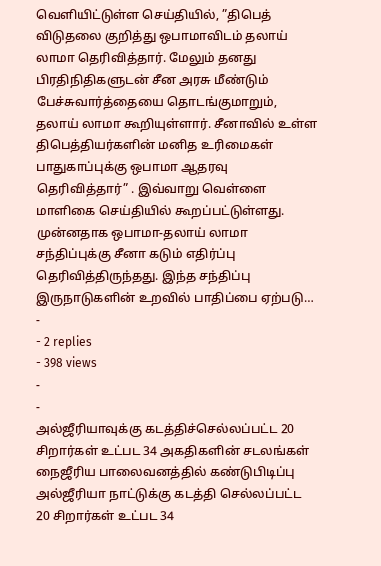வெளியிட்டுள்ள செய்தியில், ”திபெத் விடுதலை குறித்து ஒபாமாவிடம் தலாய் லாமா தெரிவித்தார். மேலும் தனது பிரதிநிதிகளுடன் சீன அரசு மீண்டும் பேச்சுவார்த்தையை தொடங்குமாறும், தலாய் லாமா கூறியுள்ளார். சீனாவில் உள்ள திபெத்தியர்களின் மனித உரிமைகள் பாதுகாப்புக்கு ஒபாமா ஆதரவு தெரிவித்தார்” . இவ்வாறு வெள்ளை மாளிகை செய்தியில் கூறப்பட்டுள்ளது. முன்னதாக ஒபாமா-தலாய் லாமா சந்திப்புக்கு சீனா கடும் எதிர்ப்பு தெரிவித்திருந்தது. இந்த சந்திப்பு இருநாடுகளின் உறவில் பாதிப்பை ஏற்படு…
-
- 2 replies
- 398 views
-
-
அல்ஜீரியாவுக்கு கடத்திச்செல்லப்பட்ட 20 சிறார்கள் உட்பட 34 அகதிகளின் சடலங்கள் நைஜீரிய பாலைவனத்தில் கண்டுபிடிப்பு அல்ஜீரியா நாட்டுக்கு கடத்தி செல்லப்பட்ட 20 சிறார்கள் உட்பட 34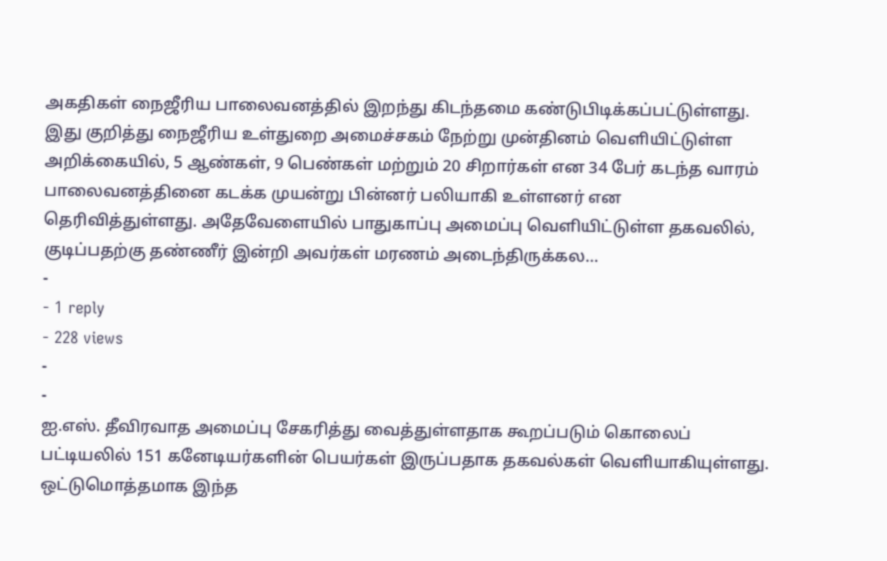அகதிகள் நைஜீரிய பாலைவனத்தில் இறந்து கிடந்தமை கண்டுபிடிக்கப்பட்டுள்ளது. இது குறித்து நைஜீரிய உள்துறை அமைச்சகம் நேற்று முன்தினம் வெளியிட்டுள்ள அறிக்கையில், 5 ஆண்கள், 9 பெண்கள் மற்றும் 20 சிறார்கள் என 34 பேர் கடந்த வாரம் பாலைவனத்தினை கடக்க முயன்று பின்னர் பலியாகி உள்ளனர் என தெரிவித்துள்ளது. அதேவேளையில் பாதுகாப்பு அமைப்பு வெளியிட்டுள்ள தகவலில், குடிப்பதற்கு தண்ணீர் இன்றி அவர்கள் மரணம் அடைந்திருக்கல…
-
- 1 reply
- 228 views
-
-
ஐ.எஸ். தீவிரவாத அமைப்பு சேகரித்து வைத்துள்ளதாக கூறப்படும் கொலைப் பட்டியலில் 151 கனேடியர்களின் பெயர்கள் இருப்பதாக தகவல்கள் வெளியாகியுள்ளது. ஒட்டுமொத்தமாக இந்த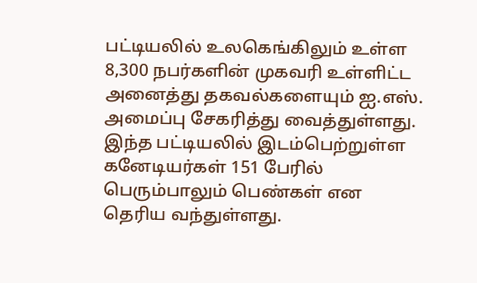பட்டியலில் உலகெங்கிலும் உள்ள 8,300 நபர்களின் முகவரி உள்ளிட்ட அனைத்து தகவல்களையும் ஐ.எஸ். அமைப்பு சேகரித்து வைத்துள்ளது. இந்த பட்டியலில் இடம்பெற்றுள்ள கனேடியர்கள் 151 பேரில் பெரும்பாலும் பெண்கள் என தெரிய வந்துள்ளது.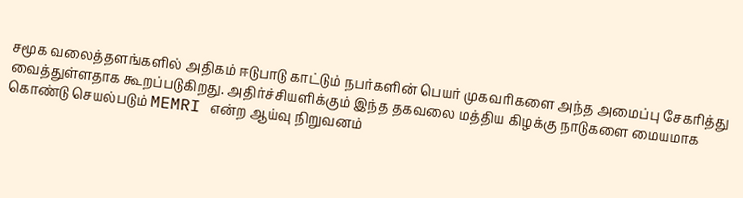சமூக வலைத்தளங்களில் அதிகம் ஈடுபாடு காட்டும் நபர்களின் பெயர் முகவரிகளை அந்த அமைப்பு சேகரித்து வைத்துள்ளதாக கூறப்படுகிறது. அதிர்ச்சியளிக்கும் இந்த தகவலை மத்திய கிழக்கு நாடுகளை மையமாக கொண்டு செயல்படும் MEMRI என்ற ஆய்வு நிறுவனம்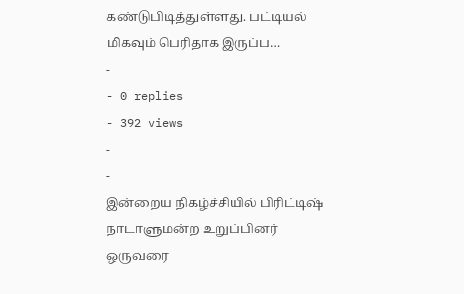கண்டுபிடித்துள்ளது. பட்டியல் மிகவும் பெரிதாக இருப்ப…
-
- 0 replies
- 392 views
-
-
இன்றைய நிகழ்ச்சியில் பிரிட்டிஷ் நாடாளுமன்ற உறுப்பினர் ஒருவரை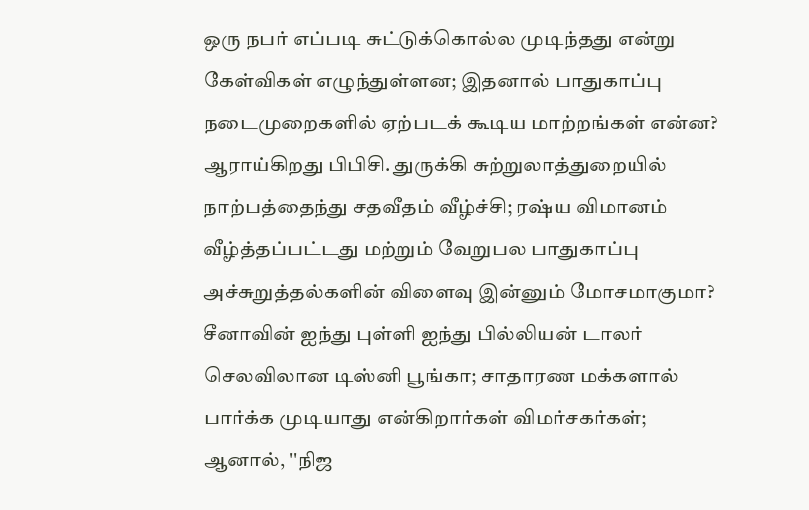ஒரு நபர் எப்படி சுட்டுக்கொல்ல முடிந்தது என்று கேள்விகள் எழுந்துள்ளன; இதனால் பாதுகாப்பு நடைமுறைகளில் ஏற்படக் கூடிய மாற்றங்கள் என்ன? ஆராய்கிறது பிபிசி. துருக்கி சுற்றுலாத்துறையில் நாற்பத்தைந்து சதவீதம் வீழ்ச்சி; ரஷ்ய விமானம் வீழ்த்தப்பட்டது மற்றும் வேறுபல பாதுகாப்பு அச்சுறுத்தல்களின் விளைவு இன்னும் மோசமாகுமா? சீனாவின் ஐந்து புள்ளி ஐந்து பில்லியன் டாலர் செலவிலான டிஸ்னி பூங்கா; சாதாரண மக்களால் பார்க்க முடியாது என்கிறார்கள் விமர்சகர்கள்; ஆனால், ''நிஜ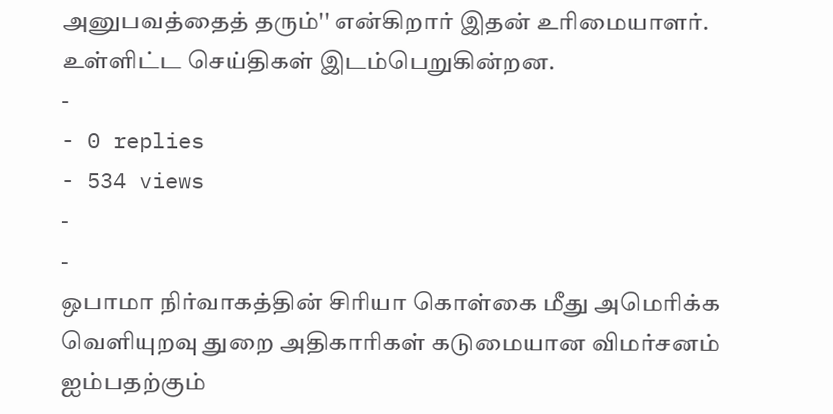அனுபவத்தைத் தரும்'' என்கிறார் இதன் உரிமையாளர். உள்ளிட்ட செய்திகள் இடம்பெறுகின்றன.
-
- 0 replies
- 534 views
-
-
ஒபாமா நிர்வாகத்தின் சிரியா கொள்கை மீது அமெரிக்க வெளியுறவு துறை அதிகாரிகள் கடுமையான விமர்சனம் ஐம்பதற்கும்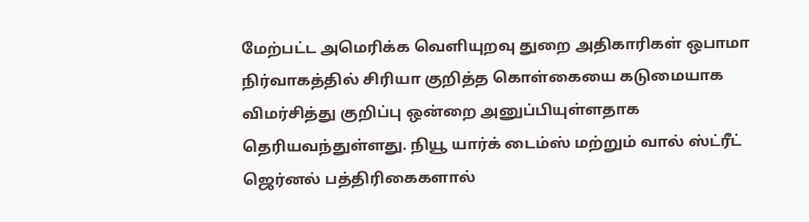மேற்பட்ட அமெரிக்க வெளியுறவு துறை அதிகாரிகள் ஒபாமா நிர்வாகத்தில் சிரியா குறித்த கொள்கையை கடுமையாக விமர்சித்து குறிப்பு ஒன்றை அனுப்பியுள்ளதாக தெரியவந்துள்ளது. நியூ யார்க் டைம்ஸ் மற்றும் வால் ஸ்ட்ரீட் ஜெர்னல் பத்திரிகைகளால்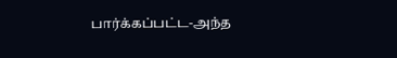பார்க்கப்பட்ட-அந்த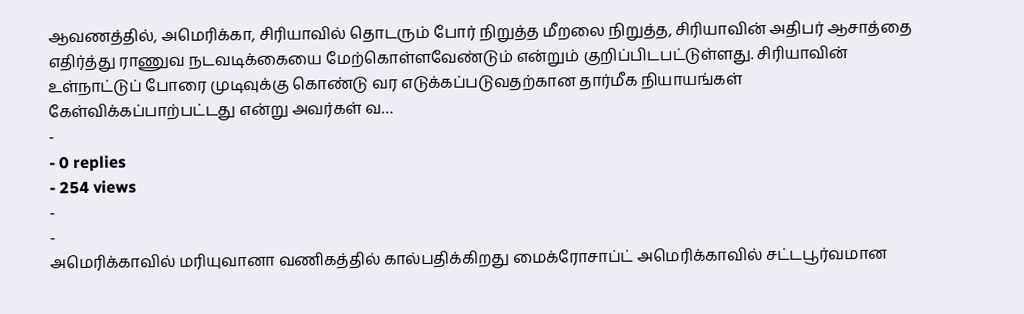ஆவணத்தில், அமெரிக்கா, சிரியாவில் தொடரும் போர் நிறுத்த மீறலை நிறுத்த, சிரியாவின் அதிபர் ஆசாத்தை எதிர்த்து ராணுவ நடவடிக்கையை மேற்கொள்ளவேண்டும் என்றும் குறிப்பிடபட்டுள்ளது. சிரியாவின் உள்நாட்டுப் போரை முடிவுக்கு கொண்டு வர எடுக்கப்படுவதற்கான தார்மீக நியாயங்கள் கேள்விக்கப்பாற்பட்டது என்று அவர்கள் வ…
-
- 0 replies
- 254 views
-
-
அமெரிக்காவில் மரியுவானா வணிகத்தில் கால்பதிக்கிறது மைக்ரோசாப்ட் அமெரிக்காவில் சட்டபூர்வமான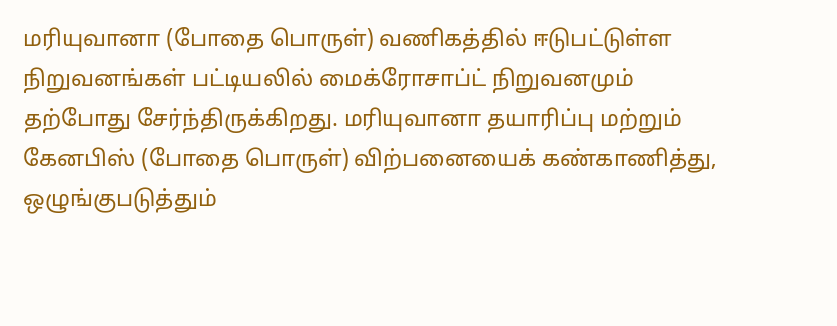மரியுவானா (போதை பொருள்) வணிகத்தில் ஈடுபட்டுள்ள நிறுவனங்கள் பட்டியலில் மைக்ரோசாப்ட் நிறுவனமும் தற்போது சேர்ந்திருக்கிறது. மரியுவானா தயாரிப்பு மற்றும் கேனபிஸ் (போதை பொருள்) விற்பனையைக் கண்காணித்து, ஒழுங்குபடுத்தும்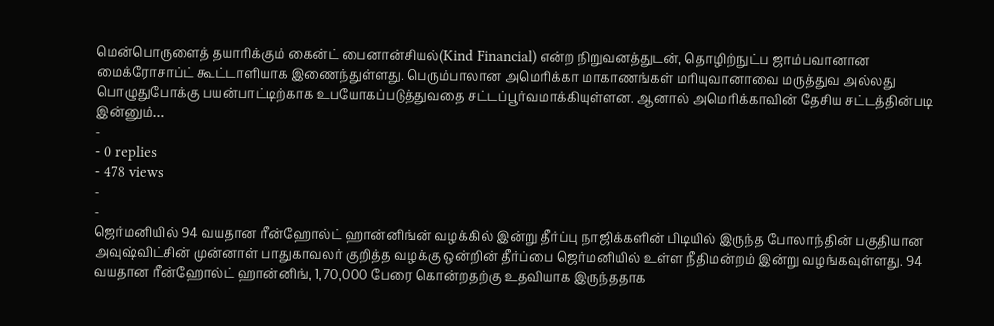மென்பொருளைத் தயாரிக்கும் கைன்ட் பைனான்சியல்(Kind Financial) என்ற நிறுவனத்துடன், தொழிற்நுட்ப ஜாம்பவானான மைக்ரோசாப்ட் கூட்டாளியாக இணைந்துள்ளது. பெரும்பாலான அமெரிக்கா மாகாணங்கள் மரியுவானாவை மருத்துவ அல்லது பொழுதுபோக்கு பயன்பாட்டிற்காக உபயோகப்படுத்துவதை சட்டப்பூர்வமாக்கியுள்ளன. ஆனால் அமெரிக்காவின் தேசிய சட்டத்தின்படி இன்னும்…
-
- 0 replies
- 478 views
-
-
ஜெர்மனியில் 94 வயதான ரீன்ஹோல்ட் ஹான்னிங்ன் வழக்கில் இன்று தீர்ப்பு நாஜிக்களின் பிடியில் இருந்த போலாந்தின் பகுதியான அவுஷ்விட்சின் முன்னாள் பாதுகாவலர் குறித்த வழக்கு ஒன்றின் தீர்ப்பை ஜெர்மனியில் உள்ள நீதிமன்றம் இன்று வழங்கவுள்ளது. 94 வயதான ரீன்ஹோல்ட் ஹான்னிங், 1,70,000 பேரை கொன்றதற்கு உதவியாக இருந்ததாக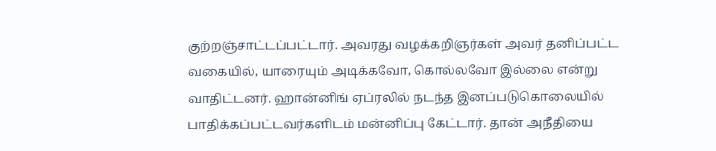குற்றஞ்சாட்டப்பட்டார். அவரது வழக்கறிஞர்கள் அவர் தனிப்பட்ட வகையில், யாரையும் அடிக்கவோ, கொல்லவோ இல்லை என்று வாதிட்டனர். ஹான்னிங் ஏப்ரலில் நடந்த இனப்படுகொலையில் பாதிக்கப்பட்டவர்களிடம் மன்னிப்பு கேட்டார். தான் அநீதியை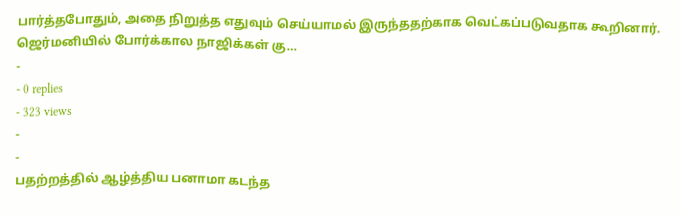பார்த்தபோதும், அதை நிறுத்த எதுவும் செய்யாமல் இருந்ததற்காக வெட்கப்படுவதாக கூறினார். ஜெர்மனியில் போர்க்கால நாஜிக்கள் கு…
-
- 0 replies
- 323 views
-
-
பதற்றத்தில் ஆழ்த்திய பனாமா கடந்த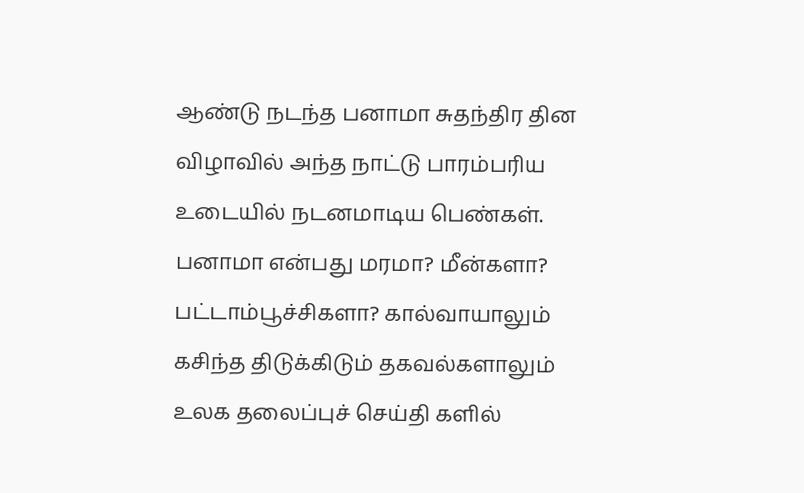ஆண்டு நடந்த பனாமா சுதந்திர தின விழாவில் அந்த நாட்டு பாரம்பரிய உடையில் நடனமாடிய பெண்கள். பனாமா என்பது மரமா? மீன்களா? பட்டாம்பூச்சிகளா? கால்வாயாலும் கசிந்த திடுக்கிடும் தகவல்களாலும் உலக தலைப்புச் செய்தி களில்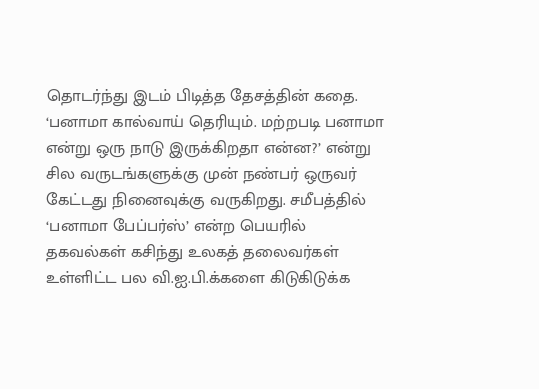தொடர்ந்து இடம் பிடித்த தேசத்தின் கதை. ‘பனாமா கால்வாய் தெரியும். மற்றபடி பனாமா என்று ஒரு நாடு இருக்கிறதா என்ன?’ என்று சில வருடங்களுக்கு முன் நண்பர் ஒருவர் கேட்டது நினைவுக்கு வருகிறது. சமீபத்தில் ‘பனாமா பேப்பர்ஸ்’ என்ற பெயரில் தகவல்கள் கசிந்து உலகத் தலைவர்கள் உள்ளிட்ட பல வி.ஐ.பி.க்களை கிடுகிடுக்க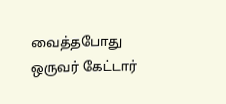வைத்தபோது ஒருவர் கேட்டார்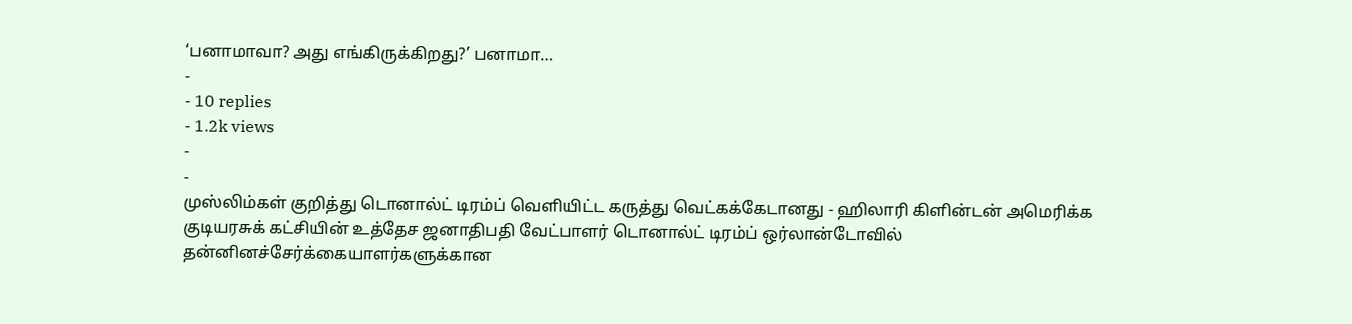‘பனாமாவா? அது எங்கிருக்கிறது?’ பனாமா…
-
- 10 replies
- 1.2k views
-
-
முஸ்லிம்கள் குறித்து டொனால்ட் டிரம்ப் வெளியிட்ட கருத்து வெட்கக்கேடானது - ஹிலாரி கிளின்டன் அமெரிக்க குடியரசுக் கட்சியின் உத்தேச ஜனாதிபதி வேட்பாளர் டொனால்ட் டிரம்ப் ஒர்லான்டோவில் தன்னினச்சேர்க்கையாளர்களுக்கான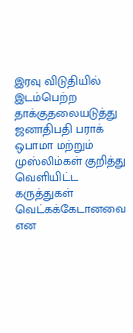இரவு விடுதியில் இடம்பெற்ற தாக்குதலையடுத்து ஜனாதிபதி பராக் ஒபாமா மற்றும் முஸ்லிம்கள் குறித்து வெளியிட்ட கருத்துகள் வெட்கக்கேடானவை என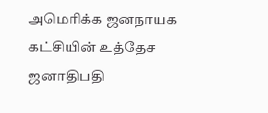அமெரிக்க ஜனநாயக கட்சியின் உத்தேச ஜனாதிபதி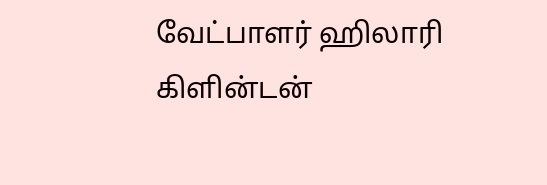வேட்பாளர் ஹிலாரி கிளின்டன்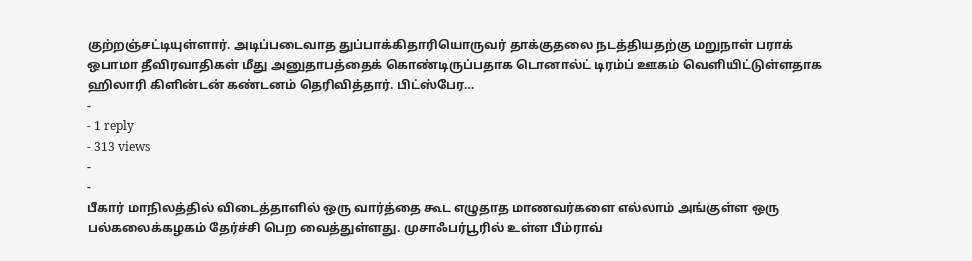குற்றஞ்சட்டியுள்ளார். அடிப்படைவாத துப்பாக்கிதாரியொருவர் தாக்குதலை நடத்தியதற்கு மறுநாள் பராக் ஒபாமா தீவிரவாதிகள் மீது அனுதாபத்தைக் கொண்டிருப்பதாக டொனால்ட் டிரம்ப் ஊகம் வெளியிட்டுள்ளதாக ஹிலாரி கிளின்டன் கண்டனம் தெரிவித்தார். பிட்ஸ்பேர…
-
- 1 reply
- 313 views
-
-
பீகார் மாநிலத்தில் விடைத்தாளில் ஒரு வார்த்தை கூட எழுதாத மாணவர்களை எல்லாம் அங்குள்ள ஒரு பல்கலைக்கழகம் தேர்ச்சி பெற வைத்துள்ளது. முசாஃபர்பூரில் உள்ள பீம்ராவ்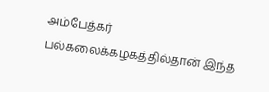அம்பேத்கர் பல்கலைக்கழகத்தில்தான் இந்த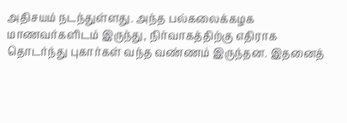அதிசயம் நடந்துள்ளது. அந்த பல்கலைக்கழக மாணவர்களிடம் இருந்து, நிர்வாகத்திற்கு எதிராக தொடர்ந்து புகார்கள் வந்த வண்ணம் இருந்தன. இதனைத்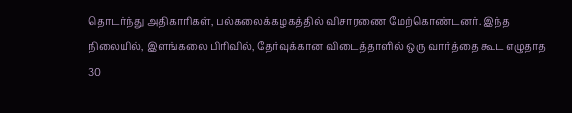தொடர்ந்து அதிகாரிகள், பல்கலைக்கழகத்தில் விசாரணை மேற்கொண்டனர். இந்த நிலையில், இளங்கலை பிரிவில், தேர்வுக்கான விடைத்தாளில் ஒரு வார்த்தை கூட எழுதாத 30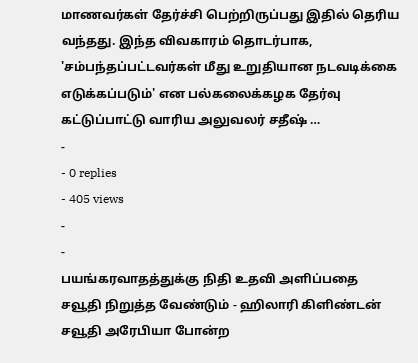மாணவர்கள் தேர்ச்சி பெற்றிருப்பது இதில் தெரிய வந்தது. இந்த விவகாரம் தொடர்பாக, 'சம்பந்தப்பட்டவர்கள் மீது உறுதியான நடவடிக்கை எடுக்கப்படும்' என பல்கலைக்கழக தேர்வு கட்டுப்பாட்டு வாரிய அலுவலர் சதீஷ் …
-
- 0 replies
- 405 views
-
-
பயங்கரவாதத்துக்கு நிதி உதவி அளிப்பதை சவூதி நிறுத்த வேண்டும் - ஹிலாரி கிளிண்டன் சவூதி அரேபியா போன்ற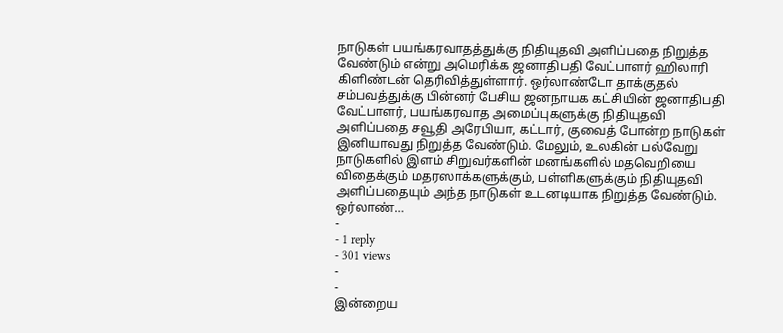நாடுகள் பயங்கரவாதத்துக்கு நிதியுதவி அளிப்பதை நிறுத்த வேண்டும் என்று அமெரிக்க ஜனாதிபதி வேட்பாளர் ஹிலாரி கிளிண்டன் தெரிவித்துள்ளார். ஒர்லாண்டோ தாக்குதல் சம்பவத்துக்கு பின்னர் பேசிய ஜனநாயக கட்சியின் ஜனாதிபதி வேட்பாளர், பயங்கரவாத அமைப்புகளுக்கு நிதியுதவி அளிப்பதை சவூதி அரேபியா, கட்டார், குவைத் போன்ற நாடுகள் இனியாவது நிறுத்த வேண்டும். மேலும், உலகின் பல்வேறு நாடுகளில் இளம் சிறுவர்களின் மனங்களில் மதவெறியை விதைக்கும் மதரஸாக்களுக்கும், பள்ளிகளுக்கும் நிதியுதவி அளிப்பதையும் அந்த நாடுகள் உடனடியாக நிறுத்த வேண்டும். ஒர்லாண்…
-
- 1 reply
- 301 views
-
-
இன்றைய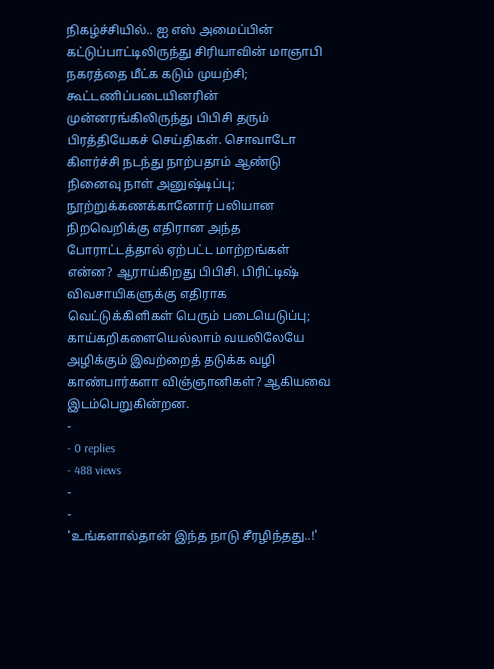நிகழ்ச்சியில்.. ஐ எஸ் அமைப்பின் கட்டுப்பாட்டிலிருந்து சிரியாவின் மாஞாபி நகரத்தை மீட்க கடும் முயற்சி; கூட்டணிப்படையினரின் முன்னரங்கிலிருந்து பிபிசி தரும் பிரத்தியேகச் செய்திகள். சொவாடோ கிளர்ச்சி நடந்து நாற்பதாம் ஆண்டு நினைவு நாள் அனுஷ்டிப்பு; நூற்றுக்கணக்கானோர் பலியான நிறவெறிக்கு எதிரான அந்த போராட்டத்தால் ஏற்பட்ட மாற்றங்கள் என்ன? ஆராய்கிறது பிபிசி. பிரிட்டிஷ் விவசாயிகளுக்கு எதிராக வெட்டுக்கிளிகள் பெரும் படையெடுப்பு; காய்கறிகளையெல்லாம் வயலிலேயே அழிக்கும் இவற்றைத் தடுக்க வழி காண்பார்களா விஞ்ஞானிகள்? ஆகியவை இடம்பெறுகின்றன.
-
- 0 replies
- 488 views
-
-
'உங்களால்தான் இந்த நாடு சீரழிந்தது..!'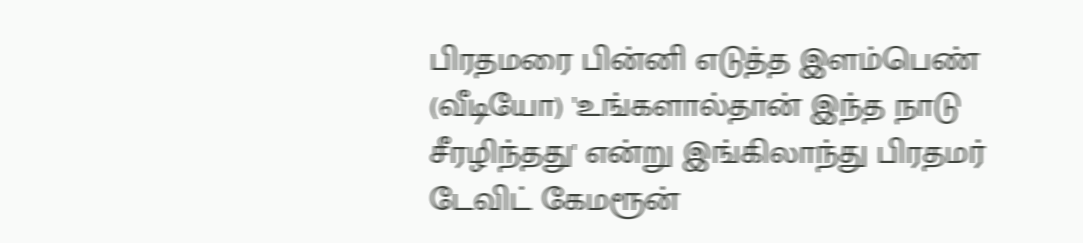பிரதமரை பின்னி எடுத்த இளம்பெண் (வீடியோ) 'உங்களால்தான் இந்த நாடு சீரழிந்தது' என்று இங்கிலாந்து பிரதமர் டேவிட் கேமரூன்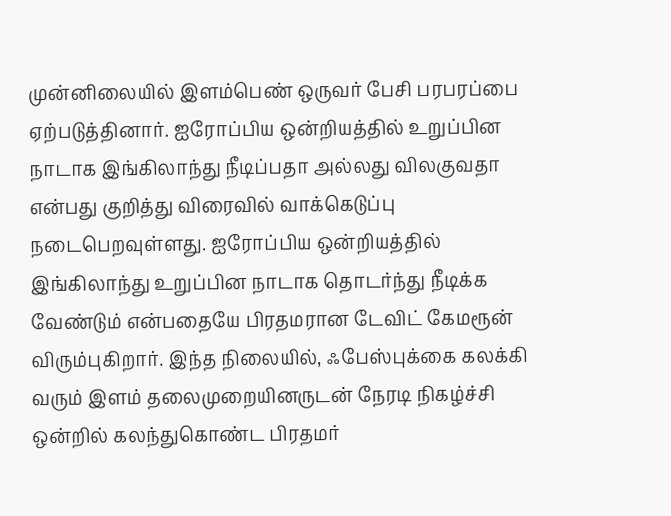முன்னிலையில் இளம்பெண் ஒருவர் பேசி பரபரப்பை ஏற்படுத்தினார். ஐரோப்பிய ஒன்றியத்தில் உறுப்பின நாடாக இங்கிலாந்து நீடிப்பதா அல்லது விலகுவதா என்பது குறித்து விரைவில் வாக்கெடுப்பு நடைபெறவுள்ளது. ஐரோப்பிய ஒன்றியத்தில் இங்கிலாந்து உறுப்பின நாடாக தொடர்ந்து நீடிக்க வேண்டும் என்பதையே பிரதமரான டேவிட் கேமரூன் விரும்புகிறார். இந்த நிலையில், ஃபேஸ்புக்கை கலக்கி வரும் இளம் தலைமுறையினருடன் நேரடி நிகழ்ச்சி ஒன்றில் கலந்துகொண்ட பிரதமர்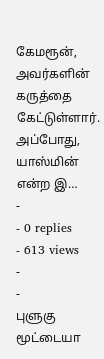கேமரூன், அவர்களின் கருத்தை கேட்டுள்ளார். அப்போது, யாஸ்மின் என்ற இ…
-
- 0 replies
- 613 views
-
-
புளுகு மூட்டையா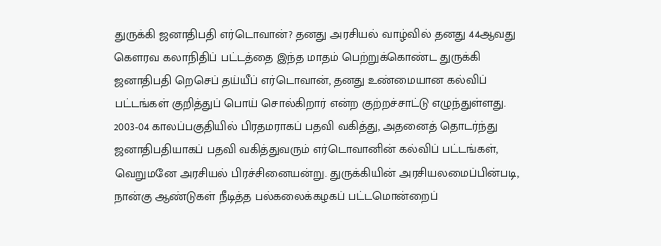துருக்கி ஜனாதிபதி எர்டொவான்? தனது அரசியல் வாழ்வில் தனது 44ஆவது கௌரவ கலாநிதிப் பட்டத்தை இந்த மாதம் பெற்றுக்கொண்ட துருக்கி ஜனாதிபதி றெசெப் தய்யீப் எர்டொவான், தனது உண்மையான கல்விப் பட்டங்கள் குறித்துப் பொய் சொல்கிறார் என்ற குற்றச்சாட்டு எழுந்துள்ளது. 2003-04 காலப்பகுதியில் பிரதமராகப் பதவி வகித்து, அதனைத் தொடர்ந்து ஜனாதிபதியாகப் பதவி வகித்துவரும் எர்டொவானின் கல்விப் பட்டங்கள், வெறுமனே அரசியல் பிரச்சினையன்று. துருக்கியின் அரசியலமைப்பின்படி, நான்கு ஆண்டுகள் நீடித்த பல்கலைக்கழகப் பட்டமொன்றைப்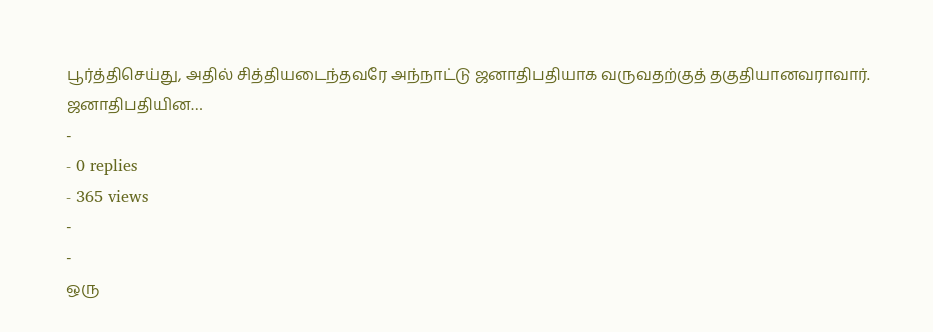பூர்த்திசெய்து, அதில் சித்தியடைந்தவரே அந்நாட்டு ஜனாதிபதியாக வருவதற்குத் தகுதியானவராவார். ஜனாதிபதியின…
-
- 0 replies
- 365 views
-
-
ஒரு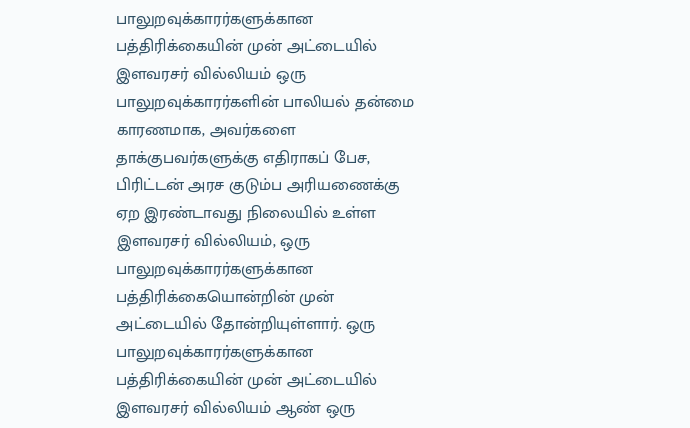பாலுறவுக்காரர்களுக்கான பத்திரிக்கையின் முன் அட்டையில் இளவரசர் வில்லியம் ஒரு பாலுறவுக்காரர்களின் பாலியல் தன்மை காரணமாக, அவர்களை தாக்குபவர்களுக்கு எதிராகப் பேச, பிரிட்டன் அரச குடும்ப அரியணைக்கு ஏற இரண்டாவது நிலையில் உள்ள இளவரசர் வில்லியம், ஒரு பாலுறவுக்காரர்களுக்கான பத்திரிக்கையொன்றின் முன் அட்டையில் தோன்றியுள்ளார். ஒரு பாலுறவுக்காரர்களுக்கான பத்திரிக்கையின் முன் அட்டையில் இளவரசர் வில்லியம் ஆண் ஒரு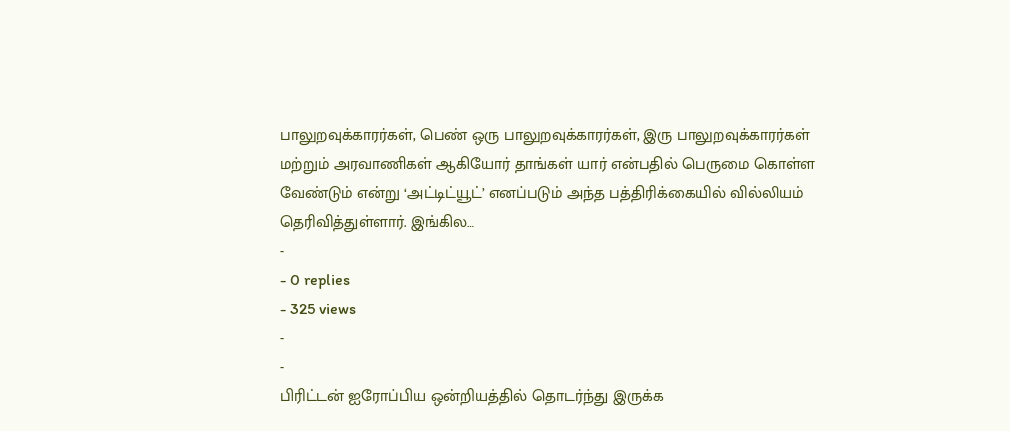பாலுறவுக்காரர்கள், பெண் ஒரு பாலுறவுக்காரர்கள், இரு பாலுறவுக்காரர்கள் மற்றும் அரவாணிகள் ஆகியோர் தாங்கள் யார் என்பதில் பெருமை கொள்ள வேண்டும் என்று ‘அட்டிட்யூட்’ எனப்படும் அந்த பத்திரிக்கையில் வில்லியம் தெரிவித்துள்ளார். இங்கில…
-
- 0 replies
- 325 views
-
-
பிரிட்டன் ஐரோப்பிய ஒன்றியத்தில் தொடர்ந்து இருக்க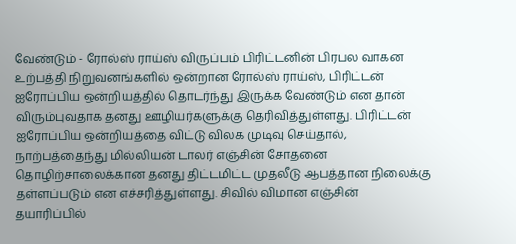வேண்டும் - ரோல்ஸ் ராய்ஸ் விருப்பம் பிரிட்டனின் பிரபல வாகன உற்பத்தி நிறுவனங்களில் ஒன்றான ரோல்ஸ் ராய்ஸ், பிரிட்டன் ஐரோப்பிய ஒன்றியத்தில் தொடர்ந்து இருக்க வேண்டும் என தான் விரும்புவதாக தனது ஊழியர்களுக்கு தெரிவித்துள்ளது. பிரிட்டன் ஐரோப்பிய ஒன்றியத்தை விட்டு விலக முடிவு செய்தால், நாற்பத்தைந்து மில்லியன் டாலர் எஞ்சின் சோதனை தொழிற்சாலைக்கான தனது திட்டமிட்ட முதலீடு ஆபத்தான நிலைக்கு தள்ளப்படும் என எச்சரித்துள்ளது. சிவில் விமான எஞ்சின் தயாரிப்பில்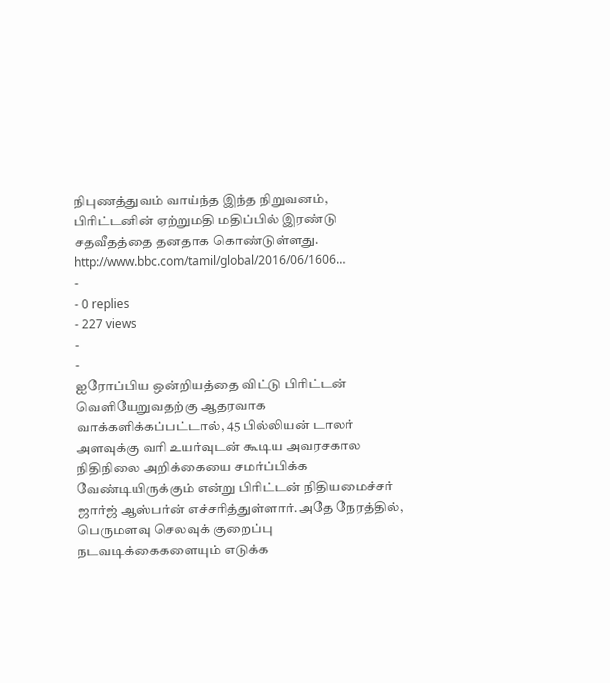நிபுணத்துவம் வாய்ந்த இந்த நிறுவனம், பிரிட்டனின் ஏற்றுமதி மதிப்பில் இரண்டு சதவீதத்தை தனதாக கொண்டுள்ளது. http://www.bbc.com/tamil/global/2016/06/1606…
-
- 0 replies
- 227 views
-
-
ஐரோப்பிய ஒன்றியத்தை விட்டு பிரிட்டன் வெளியேறுவதற்கு ஆதரவாக வாக்களிக்கப்பட்டால், 45 பில்லியன் டாலர் அளவுக்கு வரி உயர்வுடன் கூடிய அவரசகால நிதிநிலை அறிக்கையை சமர்ப்பிக்க வேண்டியிருக்கும் என்று பிரிட்டன் நிதியமைச்சர் ஜார்ஜ் ஆஸ்பர்ன் எச்சரித்துள்ளார்.அதே நேரத்தில், பெருமளவு செலவுக் குறைப்பு நடவடிக்கைகளையும் எடுக்க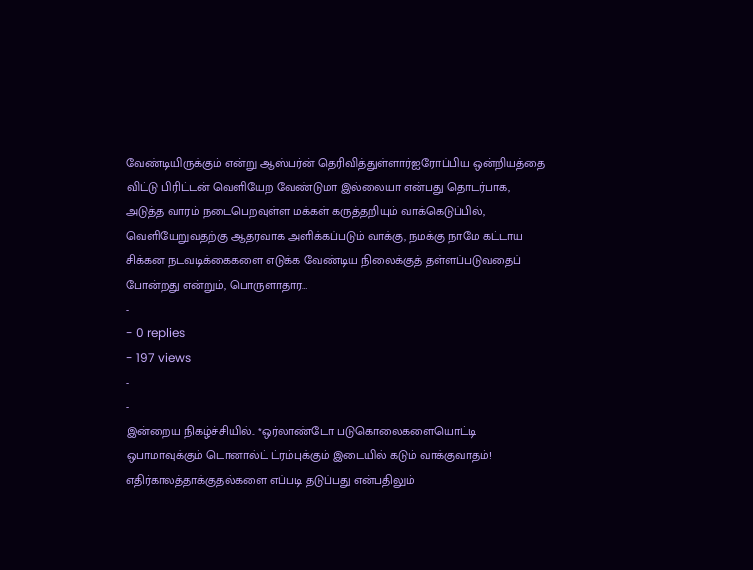வேண்டியிருக்கும் என்று ஆஸ்பர்ன் தெரிவித்துள்ளார்ஐரோப்பிய ஒன்றியத்தை விட்டு பிரிட்டன் வெளியேற வேண்டுமா இல்லையா என்பது தொடர்பாக, அடுத்த வாரம் நடைபெறவுள்ள மக்கள் கருத்தறியும் வாக்கெடுப்பில், வெளியேறுவதற்கு ஆதரவாக அளிக்கப்படும் வாக்கு, நமக்கு நாமே கட்டாய சிக்கன நடவடிக்கைகளை எடுக்க வேண்டிய நிலைக்குத் தள்ளப்படுவதைப் போன்றது என்றும், பொருளாதார…
-
- 0 replies
- 197 views
-
-
இன்றைய நிகழ்ச்சியில்.. *ஒர்லாண்டோ படுகொலைகளையொட்டி ஒபாமாவுக்கும் டொனால்ட் ட்ரம்புக்கும் இடையில் கடும் வாக்குவாதம்! எதிர்காலத்தாக்குதல்களை எப்படி தடுப்பது என்பதிலும்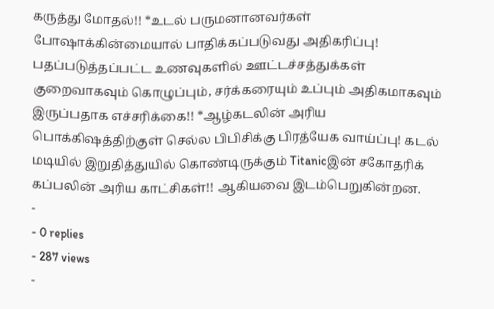கருத்து மோதல்!! *உடல் பருமனானவர்கள் போஷாக்கின்மையால் பாதிக்கப்படுவது அதிகரிப்பு! பதப்படுத்தப்பட்ட உணவுகளில் ஊட்டச்சத்துக்கள் குறைவாகவும் கொழுப்பும், சர்க்கரையும் உப்பும் அதிகமாகவும் இருப்பதாக எச்சரிக்கை!! *ஆழ்கடலின் அரிய பொக்கிஷத்திற்குள் செல்ல பிபிசிக்கு பிரத்யேக வாய்ப்பு! கடல் மடியில் இறுதித்துயில் கொண்டிருக்கும் Titanicஇன் சகோதரிக் கப்பலின் அரிய காட்சிகள்!! ஆகியவை இடம்பெறுகின்றன.
-
- 0 replies
- 287 views
-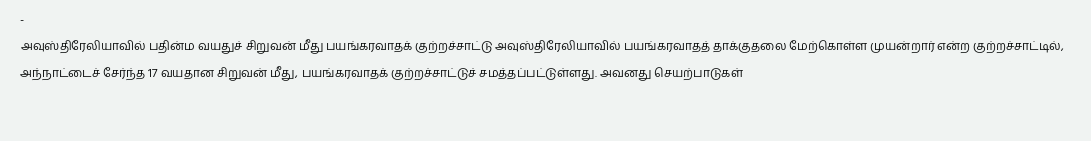-
அவுஸ்திரேலியாவில் பதின்ம வயதுச் சிறுவன் மீது பயங்கரவாதக் குற்றச்சாட்டு அவுஸ்திரேலியாவில் பயங்கரவாதத் தாக்குதலை மேற்கொள்ள முயன்றார் என்ற குற்றச்சாட்டில், அந்நாட்டைச் சேர்ந்த 17 வயதான சிறுவன் மீது, பயங்கரவாதக் குற்றச்சாட்டுச் சமத்தப்பட்டுள்ளது. அவனது செயற்பாடுகள்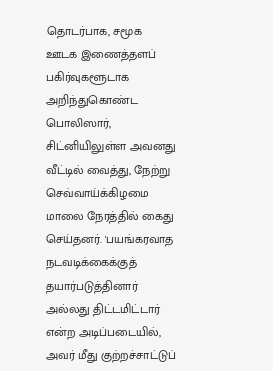தொடர்பாக, சமூக ஊடக இணைத்தளப் பகிர்வுகளூடாக அறிந்துகொண்ட பொலிஸார், சிட்னியிலுள்ள அவனது வீட்டில் வைத்து, நேற்று செவ்வாய்க்கிழமை மாலை நேரத்தில் கைது செய்தனர். 'பயங்கரவாத நடவடிக்கைக்குத் தயார்படுத்தினார் அல்லது திட்டமிட்டார் என்ற அடிப்படையில், அவர் மீது குற்றச்சாட்டுப்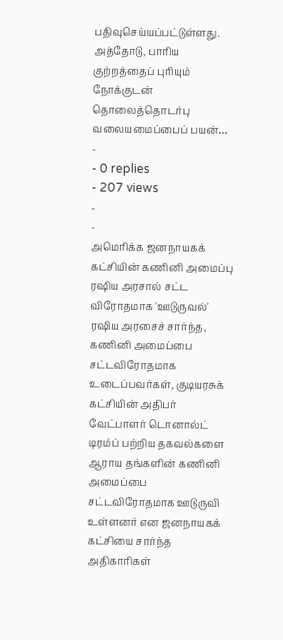பதிவுசெய்யப்பட்டுள்ளது. அத்தோடு, பாரிய குற்றத்தைப் புரியும் நோக்குடன் தொலைத்தொடர்பு வலையமைப்பைப் பயன்…
-
- 0 replies
- 207 views
-
-
அமெரிக்க ஜனநாயகக் கட்சியின் கணினி அமைப்பு ரஷிய அரசால் சட்ட விரோதமாக 'ஊடுருவல்' ரஷிய அரசைச் சார்ந்த, கணினி அமைப்பை சட்டவிரோதமாக உடைப்பவர்கள், குடியரசுக் கட்சியின் அதிபர் வேட்பாளர் டொனால்ட் டிரம்ப் பற்றிய தகவல்களை ஆராய தங்களின் கணினி அமைப்பை சட்டவிரோதமாக ஊடுருவி உள்ளனர் என ஜனநாயகக் கட்சியை சார்ந்த அதிகாரிகள்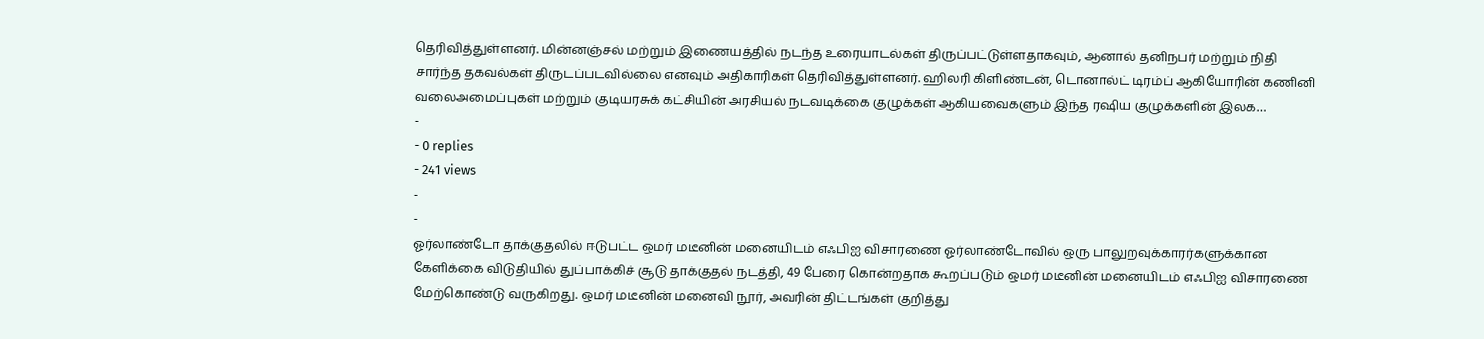தெரிவித்துள்ளனர். மின்னஞ்சல் மற்றும் இணையத்தில் நடந்த உரையாடல்கள் திருப்பட்டுள்ளதாகவும், ஆனால் தனிநபர் மற்றும் நிதி சார்ந்த தகவல்கள் திருடப்படவில்லை எனவும் அதிகாரிகள் தெரிவித்துள்ளனர். ஹிலரி கிளிண்டன், டொனால்ட் டிரம்ப் ஆகியோரின் கணினி வலைஅமைப்புகள் மற்றும் குடியரசுக் கட்சியின் அரசியல் நடவடிக்கை குழுக்கள் ஆகியவைகளும் இந்த ரஷிய குழுக்களின் இலக…
-
- 0 replies
- 241 views
-
-
ஓர்லாண்டோ தாக்குதலில் ஈடுபட்ட ஒமர் மடீனின் மனையிடம் எஃபிஐ விசாரணை ஓர்லாண்டோவில் ஒரு பாலுறவுக்காரர்களுக்கான கேளிக்கை விடுதியில் துப்பாக்கிச் சூடு தாக்குதல் நடத்தி, 49 பேரை கொன்றதாக கூறப்படும் ஒமர் மடீனின் மனையிடம் எஃபிஐ விசாரணை மேற்கொண்டு வருகிறது. ஒமர் மடீனின் மனைவி நூர், அவரின் திட்டங்கள் குறித்து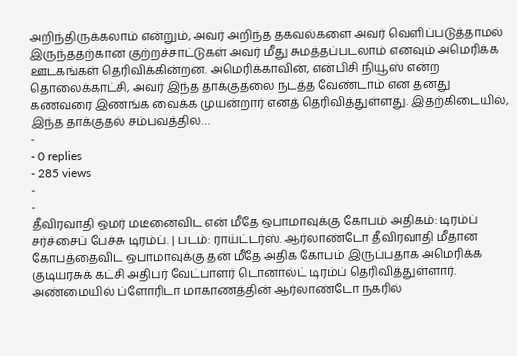அறிந்திருக்கலாம் என்றும், அவர் அறிந்த தகவல்களை அவர் வெளிப்படுத்தாமல் இருந்ததற்கான குற்றச்சாட்டுகள் அவர் மீது சுமத்தப்படலாம் எனவும் அமெரிக்க ஊடகங்கள் தெரிவிக்கின்றன. அமெரிக்காவின், என்பிசி நியூஸ் என்ற தொலைக்காட்சி, அவர் இந்த தாக்குதலை நடத்த வேண்டாம் என தனது கணவரை இணங்க வைக்க முயன்றார் எனத் தெரிவித்துள்ளது. இதற்கிடையில், இந்த தாக்குதல் சம்பவத்தில…
-
- 0 replies
- 285 views
-
-
தீவிரவாதி ஒமர் மடீனைவிட என் மீதே ஒபாமாவுக்கு கோபம் அதிகம்: டிரம்ப் சர்ச்சைப் பேச்சு டிரம்ப். | படம்: ராய்ட்டர்ஸ். ஆர்லாண்டோ தீவிரவாதி மீதான கோபத்தைவிட ஒபாமாவுக்கு தன் மீதே அதிக கோபம் இருப்பதாக அமெரிக்க குடியரசுக் கட்சி அதிபர் வேட்பாளர் டொனால்ட் டிரம்ப் தெரிவித்துள்ளார். அண்மையில் ப்ளோரிடா மாகாணத்தின் ஆர்லாண்டோ நகரில்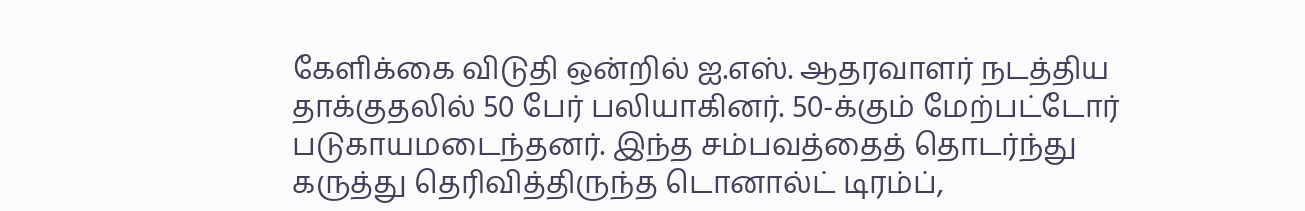கேளிக்கை விடுதி ஒன்றில் ஐ.எஸ். ஆதரவாளர் நடத்திய தாக்குதலில் 50 பேர் பலியாகினர். 50-க்கும் மேற்பட்டோர் படுகாயமடைந்தனர். இந்த சம்பவத்தைத் தொடர்ந்து கருத்து தெரிவித்திருந்த டொனால்ட் டிரம்ப்,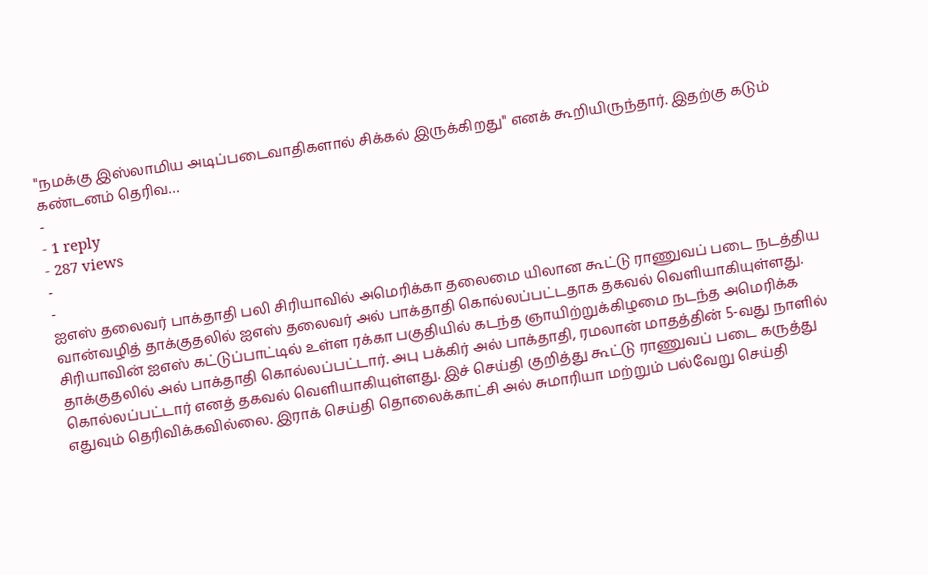"நமக்கு இஸ்லாமிய அடிப்படைவாதிகளால் சிக்கல் இருக்கிறது" எனக் கூறியிருந்தார். இதற்கு கடும் கண்டனம் தெரிவ…
-
- 1 reply
- 287 views
-
-
ஐஎஸ் தலைவர் பாக்தாதி பலி சிரியாவில் அமெரிக்கா தலைமை யிலான கூட்டு ராணுவப் படை நடத்திய வான்வழித் தாக்குதலில் ஐஎஸ் தலைவர் அல் பாக்தாதி கொல்லப்பட்டதாக தகவல் வெளியாகியுள்ளது. சிரியாவின் ஐஎஸ் கட்டுப்பாட்டில் உள்ள ரக்கா பகுதியில் கடந்த ஞாயிற்றுக்கிழமை நடந்த அமெரிக்க தாக்குதலில் அல் பாக்தாதி கொல்லப்பட்டார். அபு பக்கிர் அல் பாக்தாதி, ரமலான் மாதத்தின் 5-வது நாளில் கொல்லப்பட்டார் எனத் தகவல் வெளியாகியுள்ளது. இச் செய்தி குறித்து கூட்டு ராணுவப் படை கருத்து எதுவும் தெரிவிக்கவில்லை. இராக் செய்தி தொலைக்காட்சி அல் சுமாரியா மற்றும் பல்வேறு செய்தி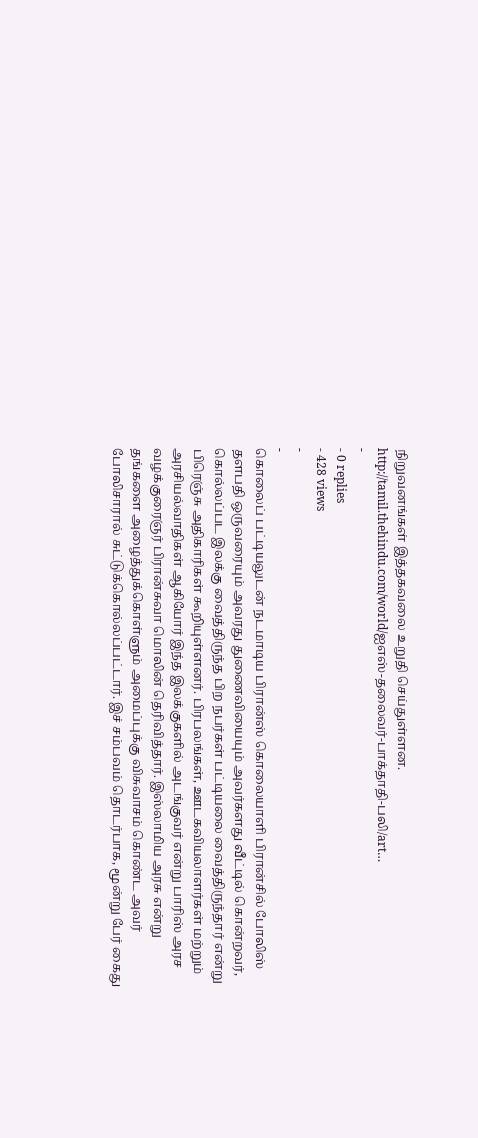நிறுவனங்கள் இத்தகவலை உறுதி செய்துள்ளன. http://tamil.thehindu.com/world/ஐஎஸ்-தலைவர்-பாக்தாதி-பலி/art…
-
- 0 replies
- 428 views
-
-
கொலைப் பட்டியலுடன் நடமாடிய பிரான்ஸ் கொலையாளி பிரான்சில் போலிஸ் தளபதி ஒருவரையும் அவரது துணைவியையும் அவர்களது வீட்டில் கொன்றவர், கொல்லப்பட இலக்கு வைத்திருந்த பிற நபர்கள் பட்டியலை வைத்திருந்தார் என்று பிரெஞ்சு அதிகாரிகள் கூறியுள்ளனர். பிரபலங்கள், ஊடகவியலாளர்கள் மற்றும் அரசியல்வாதிகள் ஆகியோர் இந்த இலக்குகளில் அடங்குவர் என்று பாரிஸ் அரச வழக்குரைஞர் பிரான்சுவா மொலின் தெரிவித்தார். இஸ்லாமிய அரசு என்று தங்களை அழைத்துக்கொள்ளும் அமைப்புக்கு விசுவாசம் கொண்ட அவர் போலிசாரால் சுட்டுக்கொல்லப்பட்டார். இச் சம்பவம் தொடர்பாக, மூன்று பேர் கைது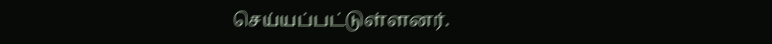செய்யப்பட்டுள்ளனர்.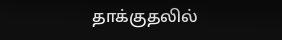தாக்குதலில்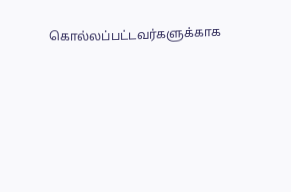கொல்லப்பட்டவர்களுக்காக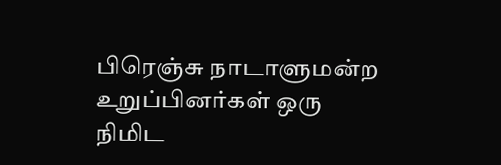பிரெஞ்சு நாடாளுமன்ற உறுப்பினர்கள் ஒரு நிமிட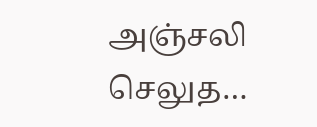அஞ்சலி செலுத…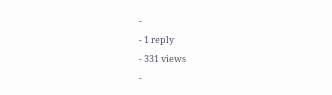-
- 1 reply
- 331 views
-